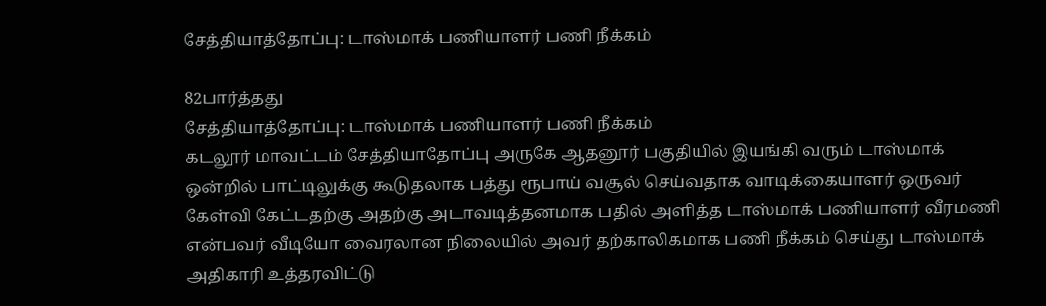சேத்தியாத்தோப்பு: டாஸ்மாக் பணியாளர் பணி நீக்கம்

82பார்த்தது
சேத்தியாத்தோப்பு: டாஸ்மாக் பணியாளர் பணி நீக்கம்
கடலூர் மாவட்டம் சேத்தியாதோப்பு அருகே ஆதனூர் பகுதியில் இயங்கி வரும் டாஸ்மாக் ஒன்றில் பாட்டிலுக்கு கூடுதலாக பத்து ரூபாய் வசூல் செய்வதாக வாடிக்கையாளர் ஒருவர் கேள்வி கேட்டதற்கு அதற்கு அடாவடித்தனமாக பதில் அளித்த டாஸ்மாக் பணியாளர் வீரமணி என்பவர் வீடியோ வைரலான நிலையில் அவர் தற்காலிகமாக பணி நீக்கம் செய்து டாஸ்மாக் அதிகாரி உத்தரவிட்டு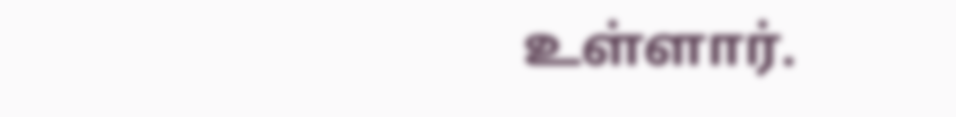உள்ளார்.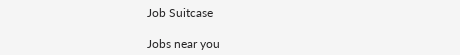Job Suitcase

Jobs near you